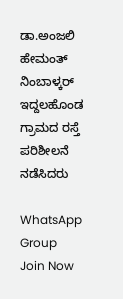ಡಾ.ಅಂಜಲಿ ಹೇಮಂತ್ ನಿಂಬಾಳ್ಕರ್ ಇದ್ದಲಹೊಂಡ ಗ್ರಾಮದ ರಸ್ತೆ ಪರಿಶೀಲನೆ ನಡೆಸಿದರು

WhatsApp Group Join Now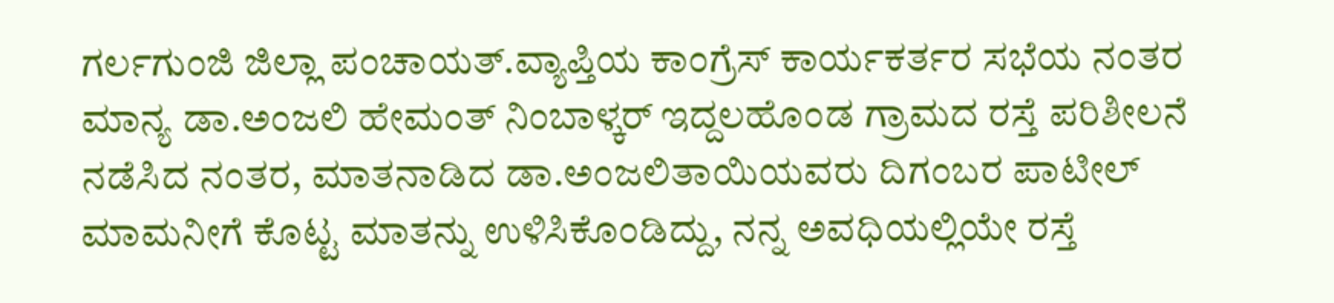ಗರ್ಲಗುಂಜಿ ಜಿಲ್ಲಾ ಪಂಚಾಯತ್.ವ್ಯಾಪ್ತಿಯ ಕಾಂಗ್ರೆಸ್ ಕಾರ್ಯಕರ್ತರ ಸಭೆಯ ನಂತರ ಮಾನ್ಯ ಡಾ.ಅಂಜಲಿ ಹೇಮಂತ್ ನಿಂಬಾಳ್ಕರ್ ಇದ್ದಲಹೊಂಡ ಗ್ರಾಮದ ರಸ್ತೆ ಪರಿಶೀಲನೆ ನಡೆಸಿದ ನಂತರ, ಮಾತನಾಡಿದ ಡಾ.ಅಂಜಲಿತಾಯಿಯವರು ದಿಗಂಬರ ಪಾಟೀಲ್ ಮಾಮನೀಗೆ ಕೊಟ್ಟ ಮಾತನ್ನು ಉಳಿಸಿಕೊಂಡಿದ್ದು, ನನ್ನ ಅವಧಿಯಲ್ಲಿಯೇ ರಸ್ತೆ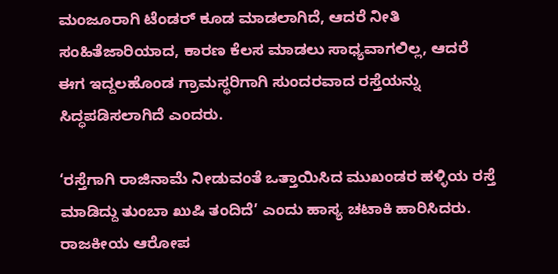ಮಂಜೂರಾಗಿ ಟೆಂಡರ್ ಕೂಡ ಮಾಡಲಾಗಿದೆ, ಆದರೆ ನೀತಿ ಸಂಹಿತೆಜಾರಿಯಾದ, ಕಾರಣ ಕೆಲಸ ಮಾಡಲು ಸಾಧ್ಯವಾಗಲಿಲ್ಲ, ಆದರೆ ಈಗ ಇದ್ದಲಹೊಂಡ ಗ್ರಾಮಸ್ಥರಿಗಾಗಿ ಸುಂದರವಾದ ರಸ್ತೆಯನ್ನು ಸಿದ್ಧಪಡಿಸಲಾಗಿದೆ ಎಂದರು.

‘ರಸ್ತೆಗಾಗಿ ರಾಜಿನಾಮೆ ನೀಡುವಂತೆ ಒತ್ತಾಯಿಸಿದ ಮುಖಂಡರ ಹಳ್ಳಿಯ ರಸ್ತೆ ಮಾಡಿದ್ದು ತುಂಬಾ ಖುಷಿ ತಂದಿದೆ’ ಎಂದು ಹಾಸ್ಯ ಚಟಾಕಿ ಹಾರಿಸಿದರು. ರಾಜಕೀಯ ಆರೋಪ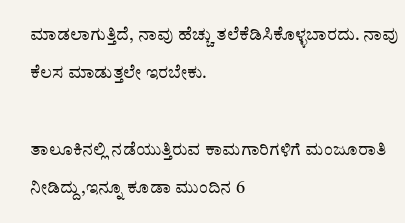ಮಾಡಲಾಗುತ್ತಿದೆ, ನಾವು ಹೆಚ್ಚು ತಲೆಕೆಡಿಸಿಕೊಳ್ಳಬಾರದು. ನಾವು ಕೆಲಸ ಮಾಡುತ್ತಲೇ ಇರಬೇಕು.

ತಾಲೂಕಿನಲ್ಲಿ ನಡೆಯುತ್ತಿರುವ ಕಾಮಗಾರಿಗಳಿಗೆ ಮಂಜೂರಾತಿ ನೀಡಿದ್ದು,ಇನ್ನೂ ಕೂಡಾ ಮುಂದಿನ 6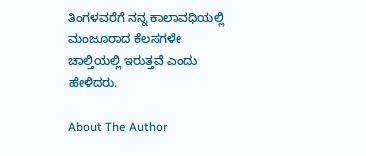ತಿಂಗಳವರೆಗೆ ನನ್ನ ಕಾಲಾವಧಿಯಲ್ಲಿ ಮಂಜೂರಾದ ಕೆಲಸಗಳೇ ಚಾಲ್ತಿಯಲ್ಲಿ ಇರುತ್ತವೆ ಎಂದು ಹೇಳಿದರು.

About The Author